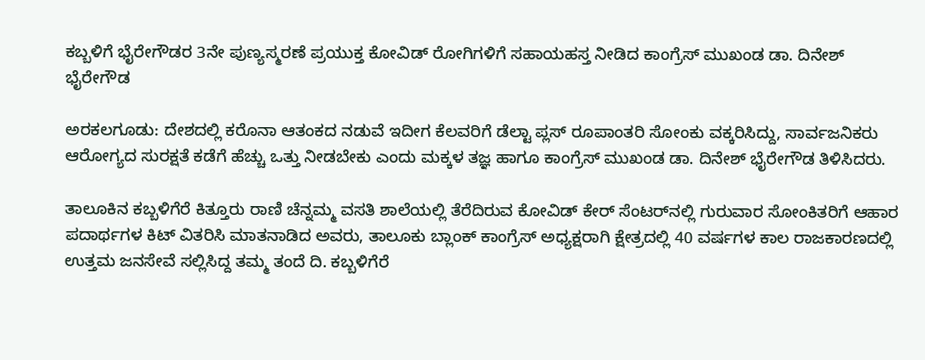ಕಬ್ಬಳಿಗೆ ಭೈರೇಗೌಡರ 3ನೇ ಪುಣ್ಯಸ್ಮರಣೆ ಪ್ರಯುಕ್ತ ಕೋವಿಡ್ ರೋಗಿಗಳಿಗೆ ಸಹಾಯಹಸ್ತ ನೀಡಿದ ಕಾಂಗ್ರೆಸ್ ಮುಖಂಡ ಡಾ. ದಿನೇಶ್ ಭೈರೇಗೌಡ

ಅರಕಲಗೂಡು: ದೇಶದಲ್ಲಿ ಕರೊನಾ ಆತಂಕದ ನಡುವೆ ಇದೀಗ ಕೆಲವರಿಗೆ ಡೆಲ್ಟಾ ಪ್ಲಸ್ ರೂಪಾಂತರಿ ಸೋಂಕು ವಕ್ಕರಿಸಿದ್ದು, ಸಾರ್ವಜನಿಕರು ಆರೋಗ್ಯದ ಸುರಕ್ಷತೆ ಕಡೆಗೆ ಹೆಚ್ಚು ಒತ್ತು ನೀಡಬೇಕು ಎಂದು ಮಕ್ಕಳ ತಜ್ಞ ಹಾಗೂ ಕಾಂಗ್ರೆಸ್ ಮುಖಂಡ ಡಾ. ದಿನೇಶ್ ಭೈರೇಗೌಡ ತಿಳಿಸಿದರು.

ತಾಲೂಕಿನ ಕಬ್ಬಳಿಗೆರೆ ಕಿತ್ತೂರು ರಾಣಿ ಚೆನ್ನಮ್ಮ ವಸತಿ ಶಾಲೆಯಲ್ಲಿ ತೆರೆದಿರುವ ಕೋವಿಡ್ ಕೇರ್ ಸೆಂಟರ್‌ನಲ್ಲಿ ಗುರುವಾರ ಸೋಂಕಿತರಿಗೆ ಆಹಾರ ಪದಾರ್ಥಗಳ ಕಿಟ್ ವಿತರಿಸಿ ಮಾತನಾಡಿದ ಅವರು, ತಾಲೂಕು ಬ್ಲಾಂಕ್ ಕಾಂಗ್ರೆಸ್ ಅಧ್ಯಕ್ಷರಾಗಿ ಕ್ಷೇತ್ರದಲ್ಲಿ 40 ವರ್ಷಗಳ ಕಾಲ ರಾಜಕಾರಣದಲ್ಲಿ ಉತ್ತಮ ಜನಸೇವೆ ಸಲ್ಲಿಸಿದ್ದ ತಮ್ಮ ತಂದೆ ದಿ. ಕಬ್ಬಳಿಗೆರೆ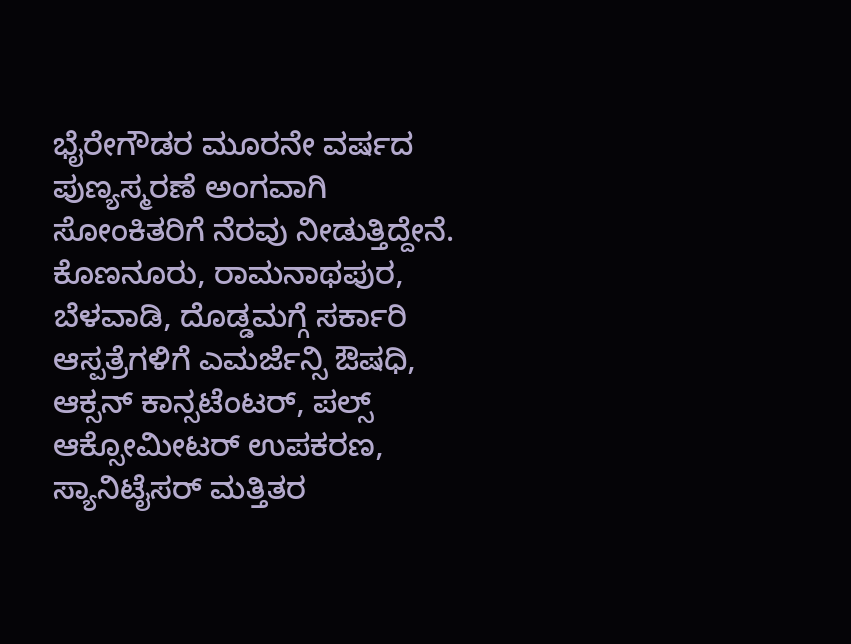ಭೈರೇಗೌಡರ ಮೂರನೇ ವರ್ಷದ ಪುಣ್ಯಸ್ಮರಣೆ ಅಂಗವಾಗಿ ಸೋಂಕಿತರಿಗೆ ನೆರವು ನೀಡುತ್ತಿದ್ದೇನೆ. ಕೊಣನೂರು, ರಾಮನಾಥಪುರ, ಬೆಳವಾಡಿ, ದೊಡ್ಡಮಗ್ಗೆ ಸರ್ಕಾರಿ ಆಸ್ಪತ್ರೆಗಳಿಗೆ ಎಮರ್ಜೆನ್ಸಿ ಔಷಧಿ, ಆಕ್ಸನ್ ಕಾನ್ಸಟೆಂಟರ್, ಪಲ್ಸ್ ಆಕ್ಸೋಮೀಟರ್ ಉಪಕರಣ, ಸ್ಯಾನಿಟೈಸರ್ ಮತ್ತಿತರ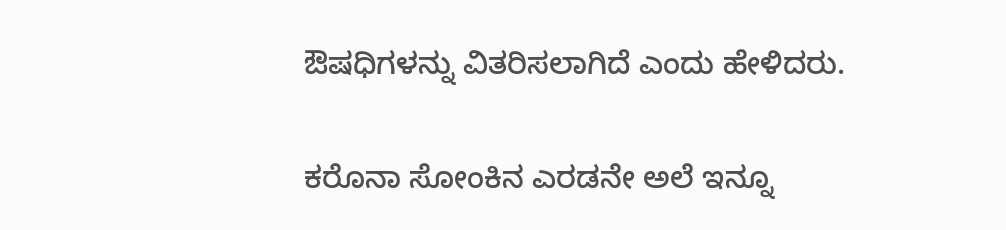ಔಷಧಿಗಳನ್ನು ವಿತರಿಸಲಾಗಿದೆ ಎಂದು ಹೇಳಿದರು.

ಕರೊನಾ ಸೋಂಕಿನ ಎರಡನೇ ಅಲೆ ಇನ್ನೂ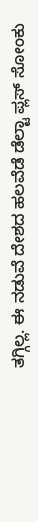ತಗ್ಗಿಲ್ಲ. ಈ ನಡುವೆ ದೇಶದ ಹಲವೆಡೆ ಡೆಲ್ಟಾ ಪ್ಲಸ್ ಸೋಂಕು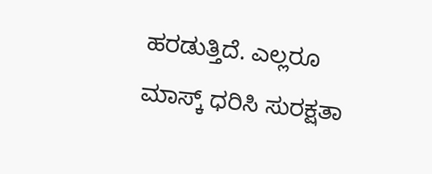ಹರಡುತ್ತಿದೆ. ಎಲ್ಲರೂ ಮಾಸ್ಕ್ ಧರಿಸಿ ಸುರಕ್ಷತಾ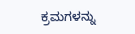ಕ್ರಮಗಳನ್ನು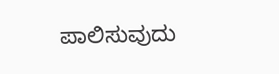ಪಾಲಿಸುವುದು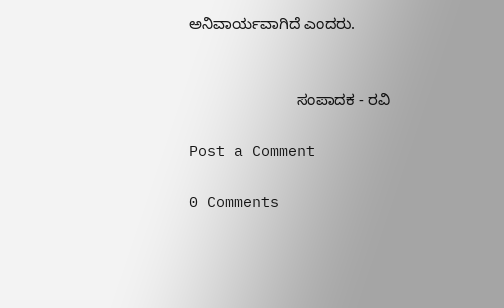ಅನಿವಾರ್ಯವಾಗಿದೆ ಎಂದರು.


                         ಸಂಪಾದಕ - ರವಿ

Post a Comment

0 Comments